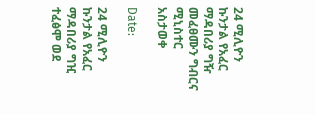24 ሚሊዮን ኩንታል የአፈር ማዳበሪያ ግዥ መፈፀሙን ግብርና ሚኒስተር አስታወቀ

Date:

24 ሚሊዮን ኩንታል የአፈር ማዳበሪያ ግዢ ተፈፅሞ ወደ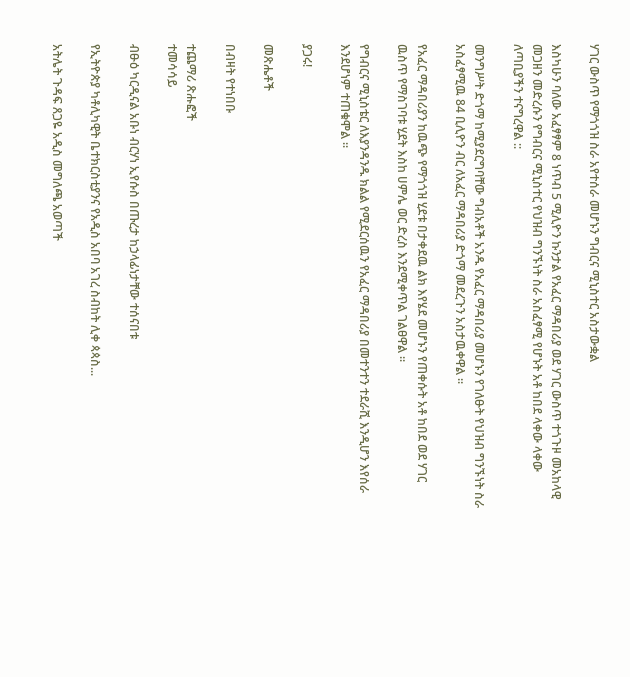ሃገር ውስጥ የማጎጎዝ ስራ አየተሰራ መሆኑን ግብርና ሚኒስተር አስታውቋል

እስካሁን ባለው አፈፃፃም 8 ነጥብ 5 ሚሊዮን ኩንታል የአፈር ማዳበሪያ ወደ ሃገር ውስጥ ተጎጉዞ መአከላዊ መጋዘን መድረሱን የግብርና ሚኒስተር የህዝብ ግንኙነት ስራ አስፈፃሚ የሆኑት አቶ ከበደ ላቀው ላቀው ለጣቢያችን ተናግረዋል ::

መንግሥት ድጎማ ከሚያደርግባቸው ግብአቶች አንዱ የአፈር ማዳበሪያ መሆኑን የገለፁት የህዝብ ግንኙነት ስራ አስፈፃሚዉ 84 ቢሊዮን ብር ለአፈር ማዳበሪያ ድጎማ መደረጉን አስታዉቀዋል ፡፡

የአፈር ማዳበሪያን ከዉጭ የማጎጎዝ ሂደቱ በታቀደዉ ልክ እየሄደ መሆኑን የጠቀሱት አቶ ከበደ ወደ ሃገር ዉስጥ የማስገባቱ ሂደት እስከ ሀምሌ ወር ድረስ እንደሚቀጥል ገልፀዋል ፡፡

የግብርና ሚኒስቴር ለእያንዳንዱ ክልል የሚደርሰዉን የአፈር ማዳበሪያ በመተንተን ተደራሺ እንዲሆን እየሰራ እንደሆነም ተጠቁሞል ፡፡

ያጋሩ!

መጽሔቶች

በብዛት የተነበቡ

ተጨማሪ ጽሑፎች
ተመሳሳይ

ብፁዕ ካርዲናል አቡነ ብርሃነ ኢየሱስ በጡረታ ከኃላፊነታቸው ተሰናበቱ

የኢትዮጵያ ካቶሊካዊት ቤተክርስቲያንና የአዲስ አበባ አገረ ስብከት ሊቀ ጳጳስ...

አትሌት ጉዳፍ ጸጋዬ አዲስ መግለጫ አወጣች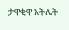ታዋቂዋ አትሌት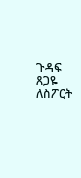ጉዳፍ ጸጋዬ ለስፖርት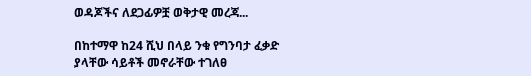ወዳጆችና ለደጋፊዎቿ ወቅታዊ መረጃ...

በከተማዋ ከ24 ሺህ በላይ ንቁ የግንባታ ፈቃድ ያላቸው ሳይቶች መኖራቸው ተገለፀ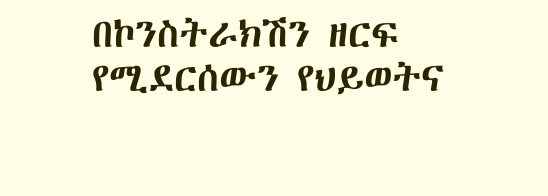በኮንስትራክሽን ዘርፍ የሚደርሰውን የህይወትና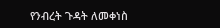የንብረት ጉዳት ለመቀነስ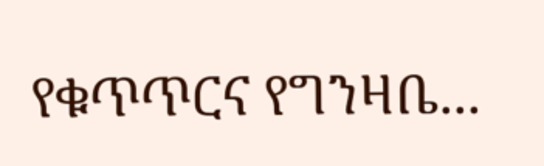የቁጥጥርና የግንዛቤ...